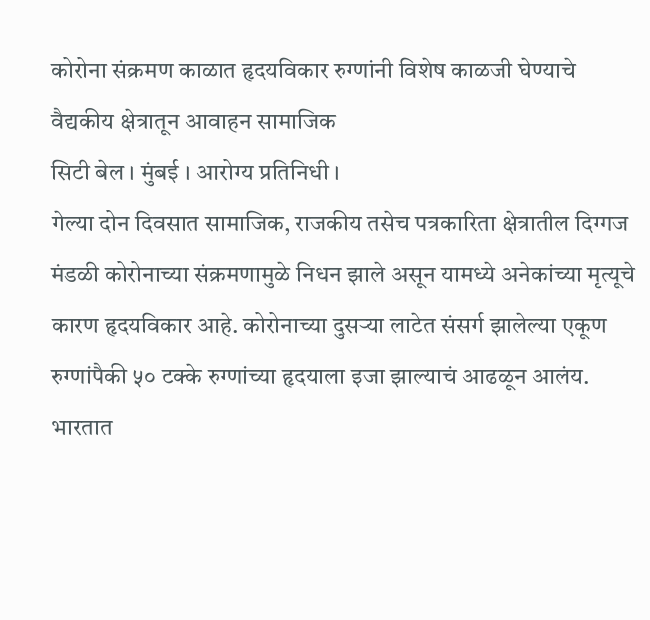कोरोना संक्रमण काळात हृदयविकार रुग्णांनी विशेष काळजी घेण्याचे वैद्यकीय क्षेत्रातून आवाहन सामाजिक
सिटी बेल । मुंबई । आरोग्य प्रतिनिधी ।
गेल्या दोन दिवसात सामाजिक, राजकीय तसेच पत्रकारिता क्षेत्रातील दिग्गज मंडळी कोरोनाच्या संक्रमणामुळे निधन झाले असून यामध्ये अनेकांच्या मृत्यूचे कारण हृदयविकार आहे. कोरोनाच्या दुसऱ्या लाटेत संसर्ग झालेल्या एकूण रुग्णांपैकी ५० टक्के रुग्णांच्या हृदयाला इजा झाल्याचं आढळून आलंय. भारतात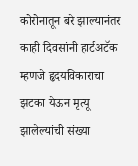कोरोनातून बरे झाल्यानंतर काही दिवसांनी हार्टअटॅक म्हणजे हृदयविकाराचा झटका येऊन मृत्यू झालेल्यांची संख्या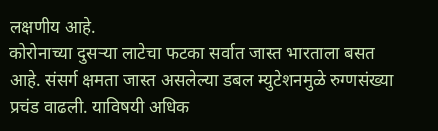लक्षणीय आहे.
कोरोनाच्या दुसऱ्या लाटेचा फटका सर्वात जास्त भारताला बसत आहे. संसर्ग क्षमता जास्त असलेल्या डबल म्युटेशनमुळे रुग्णसंख्या प्रचंड वाढली. याविषयी अधिक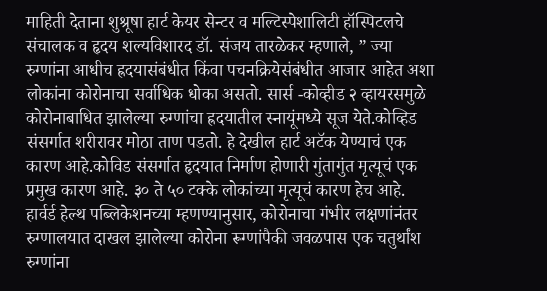माहिती देताना शुश्रूषा हार्ट केयर सेन्टर व मल्टिस्पेशालिटी हॉस्पिटलचे संचालक व हृदय शल्यविशारद डॉ. संजय तारळेकर म्हणाले, ” ज्या रुग्णांना आधीच ह्रदयासंबंधीत किंवा पचनक्रियेसंबंधीत आजार आहेत अशा लोकांना कोरोनाचा सर्वाधिक धोका असतो. सार्स -कोव्हीड २ व्हायरसमुळे कोरोनाबाधित झालेल्या रुग्णांचा ह्रदयातील स्नायूंमध्ये सूज येते.कोव्हिड संसर्गात शरीरावर मोठा ताण पडतो. हे देखील हार्ट अटॅक येण्याचं एक कारण आहे.कोविड संसर्गात हृदयात निर्माण होणारी गुंतागुंत मृत्यूचं एक प्रमुख कारण आहे. ३० ते ५० टक्के लोकांच्या मृत्यूचं कारण हेच आहे.
हार्वर्ड हेल्थ पब्लिकेशनच्या म्हणण्यानुसार, कोरोनाचा गंभीर लक्षणांनंतर रुग्णालयात दाखल झालेल्या कोरोना रूग्णांपैकी जवळपास एक चतुर्थांश रुग्णांना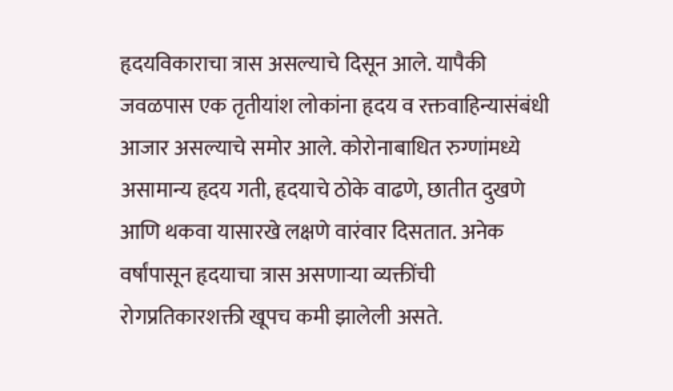हृदयविकाराचा त्रास असल्याचे दिसून आले. यापैकी जवळपास एक तृतीयांश लोकांना हृदय व रक्तवाहिन्यासंबंधी आजार असल्याचे समोर आले. कोरोनाबाधित रुग्णांमध्ये असामान्य हृदय गती, हृदयाचे ठोके वाढणे, छातीत दुखणे आणि थकवा यासारखे लक्षणे वारंवार दिसतात. अनेक वर्षांपासून हृदयाचा त्रास असणाऱ्या व्यक्तींची रोगप्रतिकारशक्ती खूपच कमी झालेली असते.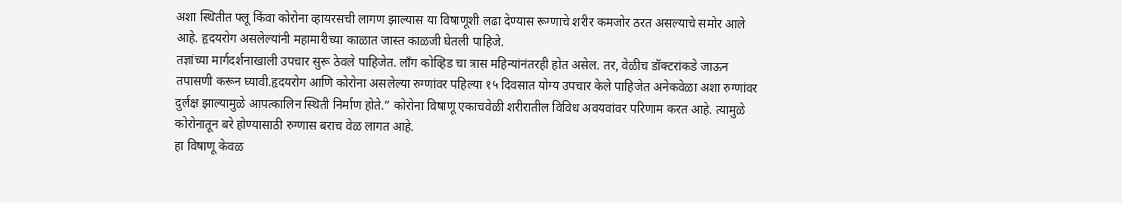अशा स्थितीत फ्लू किंवा कोरोना व्हायरसची लागण झाल्यास या विषाणूशी लढा देण्यास रूग्णाचे शरीर कमजोर ठरत असल्याचे समोर आले आहे. हृदयरोग असलेल्यांनी महामारीच्या काळात जास्त काळजी घेतली पाहिजे.
तज्ञांच्या मार्गदर्शनाखाली उपचार सुरू ठेवले पाहिजेत. लॉंग कोव्हिड चा त्रास महिन्यांनंतरही होत असेल. तर, वेळीच डॉक्टरांकडे जाऊन तपासणी करून घ्यावी.हृदयरोग आणि कोरोना असलेल्या रुग्णांवर पहिल्या १५ दिवसात योग्य उपचार केले पाहिजेत अनेकवेळा अशा रुग्णांवर दुर्लक्ष झाल्यामुळे आपत्कालिन स्थिती निर्माण होते.” कोरोना विषाणू एकाचवेळी शरीरातील विविध अवयवांवर परिणाम करत आहे. त्यामुळे कोरोनातून बरे होण्यासाठी रुग्णास बराच वेळ लागत आहे.
हा विषाणू केवळ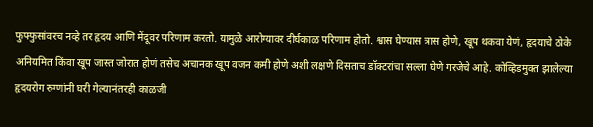फुफ्फुसांवरच नव्हे तर हृदय आणि मेंदूवर परिणाम करतो. यामुळे आरोग्यावर दीर्घकाळ परिणाम होतो. श्वास घेण्यास त्रास होणे, खूप थकवा येणं, हृदयाचे ठोके अनियमित किंवा खूप जास्त जोरात होणं तसेच अचानक खूप वजन कमी होणे अशी लक्षणे दिसताच डॉक्टरांचा सल्ला घेणे गरजेचे आहे. कोव्हिडमुक्त झालेल्या हृदयरोग रुग्णांनी घरी गेल्यानंतरही काळजी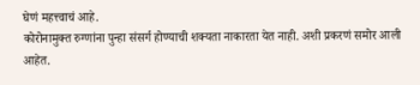घेणं महत्त्वाचं आहे.
कोरोनामुक्त रुग्णांना पुन्हा संसर्ग होण्याची शक्यता नाकारता येत नाही. अशी प्रकरणं समोर आली आहेत.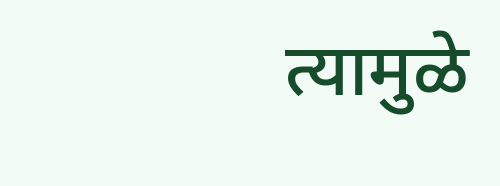त्यामुळे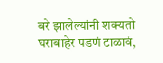बरे झालेल्यांनी शक्यतो घराबाहेर पडणं टाळावं,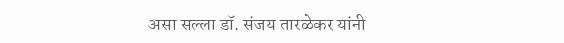असा सल्ला डॉ. संजय तारळेकर यांनी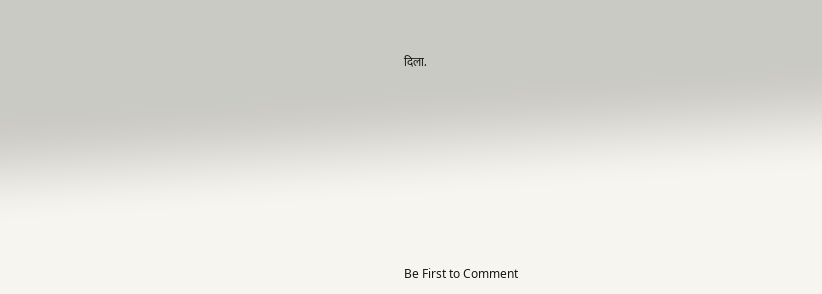दिला.








Be First to Comment